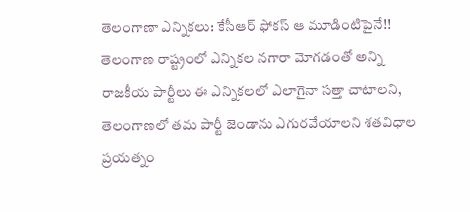తెలంగాణా ఎన్నికలు: కేసీఆర్ ఫోకస్ ఆ మూడింటిపైనే!!
తెలంగాణ రాష్ట్రంలో ఎన్నికల నగారా మోగడంతో అన్ని రాజకీయ పార్టీలు ఈ ఎన్నికలలో ఎలాగైనా సత్తా చాటాలని, తెలంగాణలో తమ పార్టీ జెండాను ఎగురవేయాలని శతవిధాల ప్రయత్నం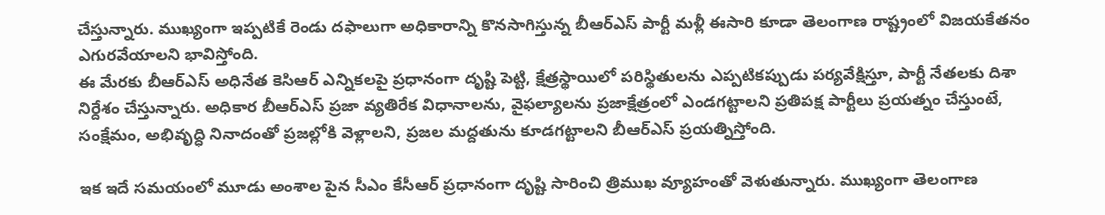చేస్తున్నారు. ముఖ్యంగా ఇప్పటికే రెండు దఫాలుగా అధికారాన్ని కొనసాగిస్తున్న బీఆర్ఎస్ పార్టీ మళ్లీ ఈసారి కూడా తెలంగాణ రాష్ట్రంలో విజయకేతనం ఎగురవేయాలని భావిస్తోంది.
ఈ మేరకు బీఆర్ఎస్ అధినేత కెసిఆర్ ఎన్నికలపై ప్రధానంగా దృష్టి పెట్టి, క్షేత్రస్థాయిలో పరిస్థితులను ఎప్పటికప్పుడు పర్యవేక్షిస్తూ, పార్టీ నేతలకు దిశా నిర్దేశం చేస్తున్నారు. అధికార బీఆర్ఎస్ ప్రజా వ్యతిరేక విధానాలను, వైఫల్యాలను ప్రజాక్షేత్రంలో ఎండగట్టాలని ప్రతిపక్ష పార్టీలు ప్రయత్నం చేస్తుంటే, సంక్షేమం, అభివృద్ధి నినాదంతో ప్రజల్లోకి వెళ్లాలని, ప్రజల మద్దతును కూడగట్టాలని బీఆర్ఎస్ ప్రయత్నిస్తోంది.

ఇక ఇదే సమయంలో మూడు అంశాల పైన సీఎం కేసీఆర్ ప్రధానంగా దృష్టి సారించి త్రిముఖ వ్యూహంతో వెళుతున్నారు. ముఖ్యంగా తెలంగాణ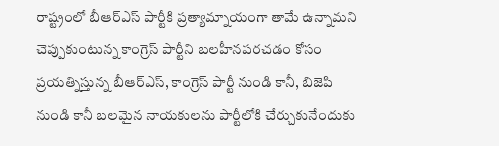రాష్ట్రంలో బీఆర్ఎస్ పార్టీకి ప్రత్యామ్నాయంగా తామే ఉన్నామని చెప్పుకుంటున్న కాంగ్రెస్ పార్టీని బలహీనపరచడం కోసం ప్రయత్నిస్తున్న బీఆర్ఎస్, కాంగ్రెస్ పార్టీ నుండి కానీ, బిజెపి నుండి కానీ బలమైన నాయకులను పార్టీలోకి చేర్చుకునేందుకు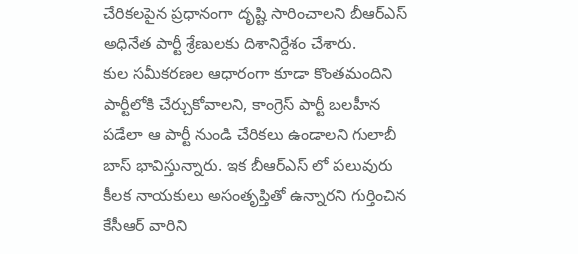చేరికలపైన ప్రధానంగా దృష్టి సారించాలని బీఆర్ఎస్ అధినేత పార్టీ శ్రేణులకు దిశానిర్దేశం చేశారు.
కుల సమీకరణల ఆధారంగా కూడా కొంతమందిని పార్టీలోకి చేర్చుకోవాలని, కాంగ్రెస్ పార్టీ బలహీన పడేలా ఆ పార్టీ నుండి చేరికలు ఉండాలని గులాబీ బాస్ భావిస్తున్నారు. ఇక బీఆర్ఎస్ లో పలువురు కీలక నాయకులు అసంతృప్తితో ఉన్నారని గుర్తించిన కేసీఆర్ వారిని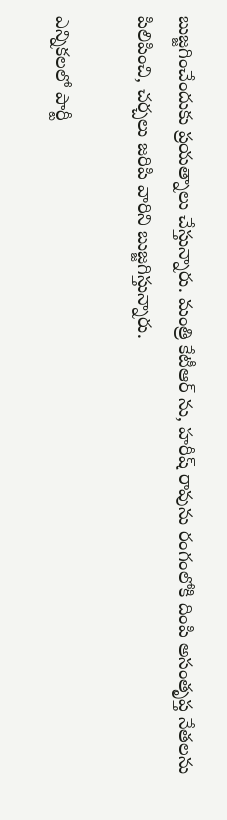బుజ్జగించేందుకు ప్రయత్నాలు చేస్తున్నారు. మంత్రి కేటీఆర్ ను, హరీష్ రావును రంగంలోకి దింపి అసంతృప్త నేతలను పిలిపించి, చర్చలు జరిపి వారిని బుజ్జగిస్తున్నారు.

ఎన్నికలలో పార్టీ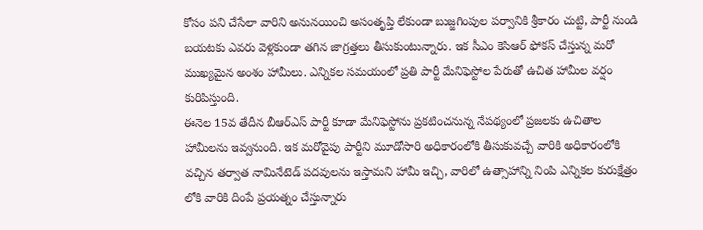కోసం పని చేసేలా వారిని అనునయించి అసంతృప్తి లేకుండా బుజ్జగింపుల పర్వానికి శ్రీకారం చుట్టి, పార్టీ నుండి బయటకు ఎవరు వెళ్లకుండా తగిన జాగ్రత్తలు తీసుకుంటున్నారు. ఇక సీఎం కెసిఆర్ ఫోకస్ చేస్తున్న మరో ముఖ్యమైన అంశం హామీలు. ఎన్నికల సమయంలో ప్రతి పార్టీ మేనిఫెస్టోల పేరుతో ఉచిత హామీల వర్షం కురిపిస్తుంది.
ఈనెల 15వ తేదీన బీఆర్ఎస్ పార్టీ కూడా మేనిఫెస్టోను ప్రకటించనున్న నేపథ్యంలో ప్రజలకు ఉచితాల హామీలను ఇవ్వనుంది. ఇక మరోవైపు పార్టీని మూడోసారి అధికారంలోకి తీసుకువచ్చే వారికి అధికారంలోకి వచ్చిన తర్వాత నామినేటెడ్ పదవులను ఇస్తామని హామీ ఇచ్చి, వారిలో ఉత్సాహాన్ని నింపి ఎన్నికల కురుక్షేత్రం లోకి వారికి దింపే ప్రయత్నం చేస్తున్నారు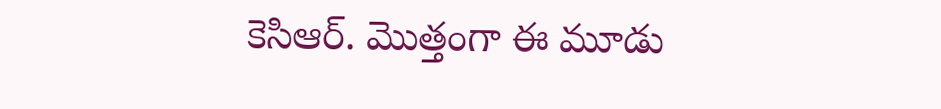కెసిఆర్. మొత్తంగా ఈ మూడు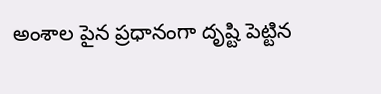అంశాల పైన ప్రధానంగా దృష్టి పెట్టిన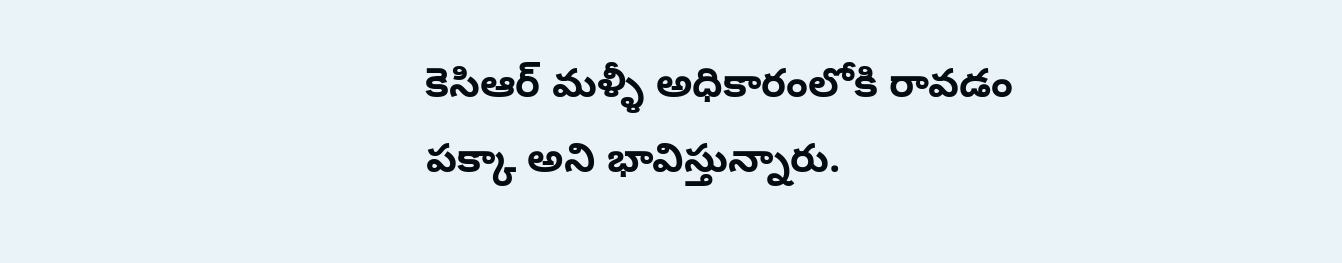కెసిఆర్ మళ్ళీ అధికారంలోకి రావడం పక్కా అని భావిస్తున్నారు.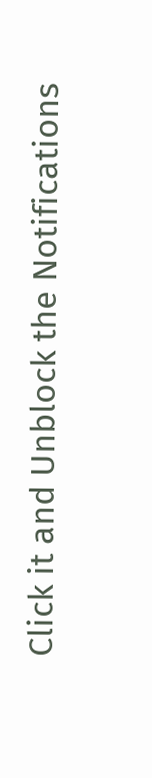Click it and Unblock the Notifications